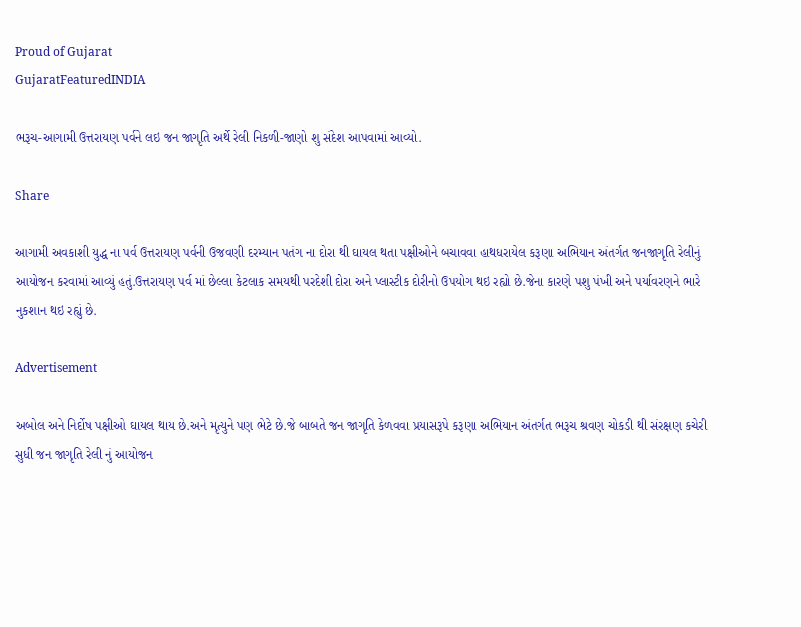Proud of Gujarat
GujaratFeaturedINDIA

ભરૂચ-આગામી ઉત્તરાયણ પર્વને લઇ જન જાગૃતિ અર્થે રેલી નિકળી-જાણો શુ સંદેશ આપવામાં આવ્યો.

Share

આગામી અવકાશી યુદ્ધ ના પર્વ ઉત્તરાયણ પર્વની ઉજવણી દરમ્યાન પતંગ ના દોરા થી ઘાયલ થતા પક્ષીઓને બચાવવા હાથધરાયેલ કરૂણા અભિયાન અંતર્ગત જનજાગૃતિ રેલીનું આયોજન કરવામાં આવ્યું હતું.ઉત્તરાયણ પર્વ માં છેલ્લા કેટલાક સમયથી પરદેશી દોરા અને પ્લાસ્ટીક દોરીનો ઉપયોગ થઇ રહ્યો છે.જેના કારણે પશુ પંખી અને પર્યાવરણને ભારે નુકશાન થઇ રહ્યું છે.

Advertisement

અબોલ અને નિર્દોષ પક્ષીઓ ઘાયલ થાય છે.અને મૃત્યુને પણ ભેટે છે.જે બાબતે જન જાગૃતિ કેળવવા પ્રયાસરૂપે કરૂણા અભિયાન અંતર્ગત ભરૂચ શ્રવણ ચોકડી થી સંરક્ષણ કચેરી સુધી જન જાગૃતિ રેલી નું આયોજન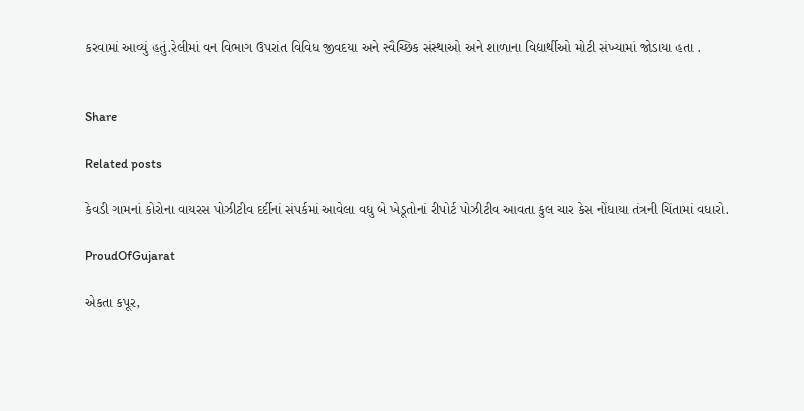કરવામાં આવ્યું હતું.રેલીમાં વન વિભાગ ઉપરાંત વિવિધ જીવદયા અને સ્વૈચ્છિક સંસ્થાઓ અને શાળાના વિદ્યાર્થીઓ મોટી સંખ્યામાં જોડાયા હતા .


Share

Related posts

કેવડી ગામનાં કોરોના વાયરસ પોઝીટીવ દર્દીનાં સંપર્કમાં આવેલા વધુ બે ખેડૂતોનાં રીપોર્ટ પોઝીટીવ આવતા કુલ ચાર કેસ નોંધાયા તંત્રની ચિંતામાં વધારો.

ProudOfGujarat

એકતા કપૂર,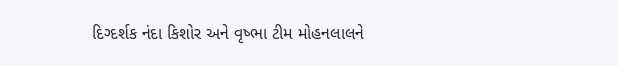દિગ્દર્શક નંદા કિશોર અને વૃષ્ભા ટીમ મોહનલાલને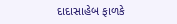દાદાસાહેબ ફાળકે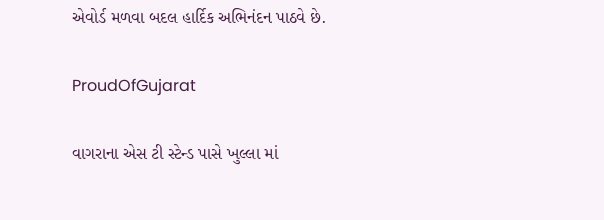એવોર્ડ મળવા બદલ હાર્દિક અભિનંદન પાઠવે છે.

ProudOfGujarat

વાગરાના એસ ટી સ્ટેન્ડ પાસે ખુલ્લા માં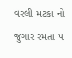વરલી મટકા નો જુગાર રમતા ૫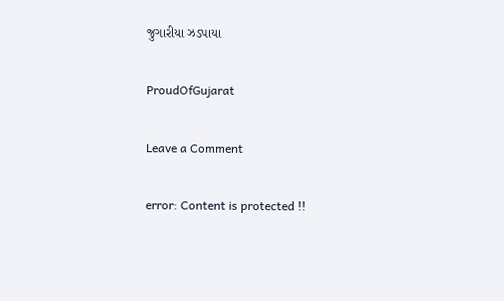જુગારીયા ઝડપાયા

ProudOfGujarat

Leave a Comment

error: Content is protected !!